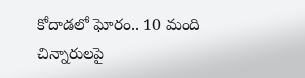కోదాడలో ఘోరం.. 10 మంది చిన్నారులపై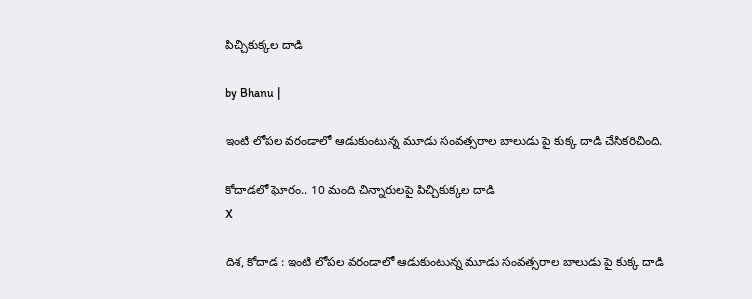పిచ్చికుక్కల దాడి

by Bhanu |

ఇంటి లోపల వరండాలో ఆడుకుంటున్న మూడు సంవత్సరాల బాలుడు పై కుక్క దాడి చేసికరిచింది.

కోదాడలో ఘోరం.. 10 మంది చిన్నారులపై పిచ్చికుక్కల దాడి
X

దిశ, కోదాడ : ఇంటి లోపల వరండాలో ఆడుకుంటున్న మూడు సంవత్సరాల బాలుడు పై కుక్క దాడి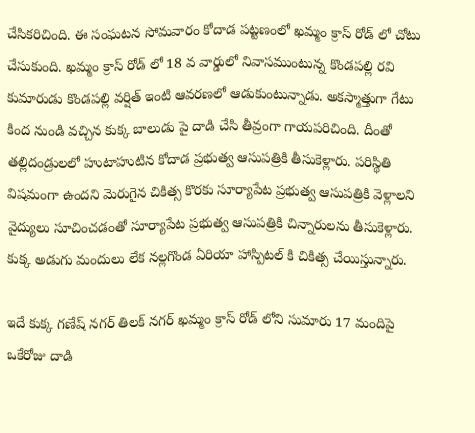చేసికరిచింది. ఈ సంఘటన సోమవారం కోదాడ పట్టణంలో ఖమ్మం క్రాస్ రోడ్ లో చోటు చేసుకుంది. ఖమ్మం క్రాస్ రోడ్ లో 18 వ వార్డులో నివాసముంటున్న కొండపల్లి రవి కుమారుడు కొండపల్లి వర్షిత్ ఇంటి ఆవరణలో ఆడుకుంటున్నాడు. అకస్మాత్తుగా గేటు కింద నుండి వచ్చిన కుక్క బాలుడు పై దాడి చేసి తీవ్రంగా గాయపరిచింది. దీంతో తల్లిదండ్రులలో హుటాహుటిన కోదాడ ప్రభుత్వ ఆసుపత్రికి తీసుకెళ్లారు. పరిస్థితి విషమంగా ఉందని మెరుగైన చికిత్స కొరకు సూర్యాపేట ప్రభుత్వ ఆసుపత్రికి వెళ్లాలని వైద్యులు సూచించడంతో సూర్యాపేట ప్రభుత్వ ఆసుపత్రికి చిన్నారులను తీసుకెళ్లారు. కుక్క అడుగు మందులు లేక నల్లగొండ ఏరియా హాస్పిటల్ కి చికిత్స చేయిస్తున్నారు.

ఇదే కుక్క గణేష్ నగర్ తిలక్ నగర్ ఖమ్మం క్రాస్ రోడ్ లోని సుమారు 17 మందిపై ఒకేరోజు దాడి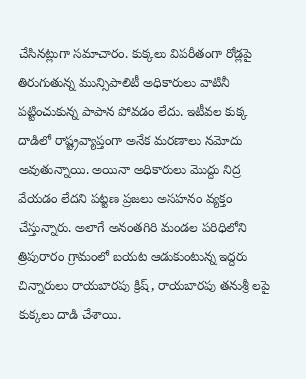చేసినట్లుగా సమాచారం. కుక్కలు విపరీతంగా రోడ్లపై తిరుగుతున్న మున్సిపాలిటీ అధికారులు వాటినీ పట్టించుకున్న పాపాన పోవడం లేదు. ఇటీవల కుక్క దాడిలో రాష్ట్రవ్యాప్తంగా అనేక మరణాలు నమోదు అవుతున్నాయి. అయినా అధికారులు మొద్దు నిద్ర వేయడం లేదని పట్టణ ప్రజలు అసహనం వ్యక్తం చేస్తున్నారు. అలాగే అనంతగిరి మండల పరిధిలోని త్రిపురారం గ్రామంలో బయట ఆడుకుంటున్న ఇద్దరు చిన్నారులు రాయబారపు క్రిష్, రాయబారపు తనుశ్రీ లపై కుక్కలు దాడి చేశాయి.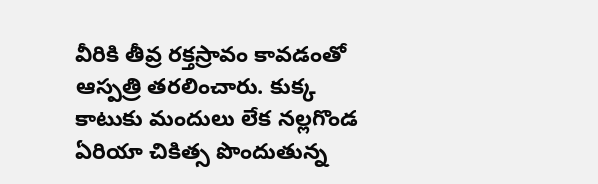వీరికి తీవ్ర రక్తస్రావం కావడంతో ఆస్పత్రి తరలించారు. కుక్క కాటుకు మందులు లేక నల్లగొండ ఏరియా చికిత్స పొందుతున్న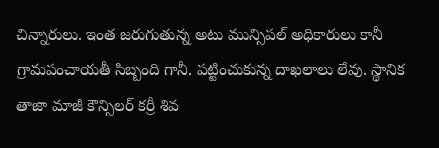చిన్నారులు. ఇంత జరుగుతున్న అటు మున్సిపల్ అధికారులు కానీ గ్రామపంచాయతీ సిబ్బంది గానీ. పట్టించుకున్న దాఖలాలు లేవు. స్థానిక తాజా మాజీ కౌన్సిలర్ కర్రీ శివ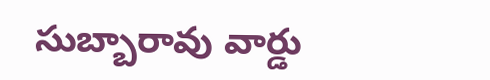సుబ్బారావు వార్డు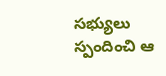సభ్యులు స్పందించి ఆ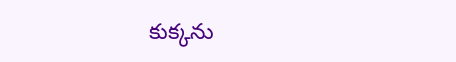కుక్కను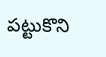పట్టుకొని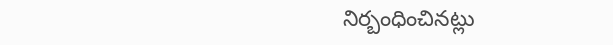నిర్బంధించినట్లు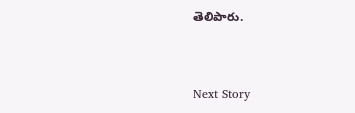తెలిపారు.


Next Story